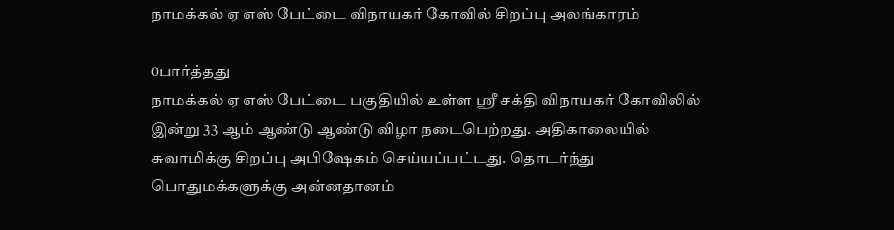நாமக்கல் ஏ எஸ் பேட்டை விநாயகர் கோவில் சிறப்பு அலங்காரம்

0பார்த்தது
நாமக்கல் ஏ எஸ் பேட்டை பகுதியில் உள்ள ஸ்ரீ சக்தி விநாயகர் கோவிலில் இன்று 33 ஆம் ஆண்டு ஆண்டு விழா நடைபெற்றது. அதிகாலையில் சுவாமிக்கு சிறப்பு அபிஷேகம் செய்யப்பட்டது. தொடர்ந்து பொதுமக்களுக்கு அன்னதானம்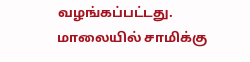வழங்கப்பட்டது. மாலையில் சாமிக்கு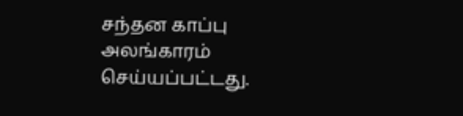சந்தன காப்பு அலங்காரம் செய்யப்பட்டது.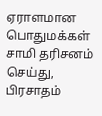ஏராளமான பொதுமக்கள் சாமி தரிசனம் செய்து, பிரசாதம்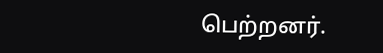பெற்றனர்.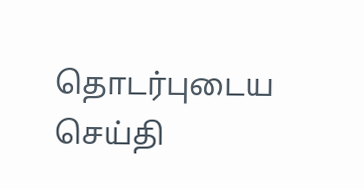தொடர்புடைய செய்தி